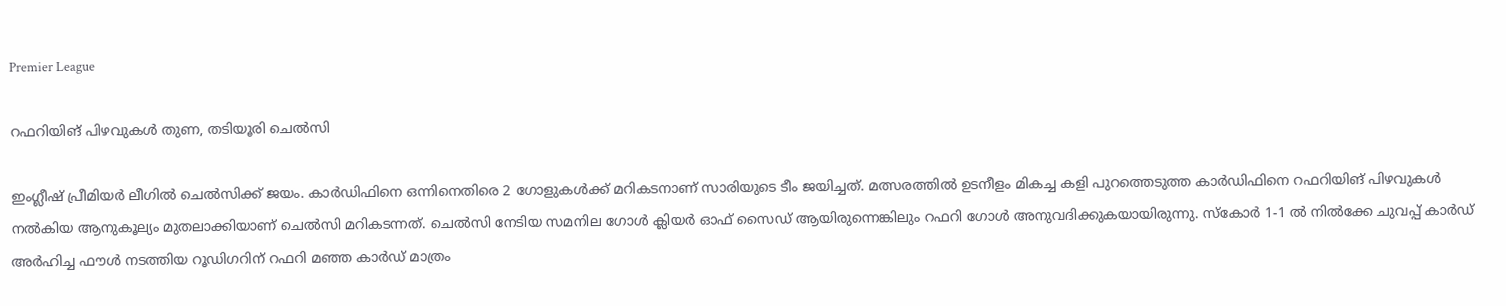Premier League

റഫറിയിങ് പിഴവുകൾ തുണ, തടിയൂരി ചെൽസി

ഇംഗ്ലീഷ് പ്രീമിയർ ലീഗിൽ ചെൽസിക്ക് ജയം. കാർഡിഫിനെ ഒന്നിനെതിരെ 2 ഗോളുകൾക്ക് മറികടനാണ് സാരിയുടെ ടീം ജയിച്ചത്. മത്സരത്തിൽ ഉടനീളം മികച്ച കളി പുറത്തെടുത്ത കാർഡിഫിനെ റഫറിയിങ് പിഴവുകൾ നൽകിയ ആനുകൂല്യം മുതലാക്കിയാണ് ചെൽസി മറികടന്നത്. ചെൽസി നേടിയ സമനില ഗോൾ ക്ലിയർ ഓഫ് സൈഡ് ആയിരുന്നെങ്കിലും റഫറി ഗോൾ അനുവദിക്കുകയായിരുന്നു. സ്കോർ 1-1 ൽ നിൽക്കേ ചുവപ്പ് കാർഡ് അർഹിച്ച ഫൗൾ നടത്തിയ റൂഡിഗറിന് റഫറി മഞ്ഞ കാർഡ് മാത്രം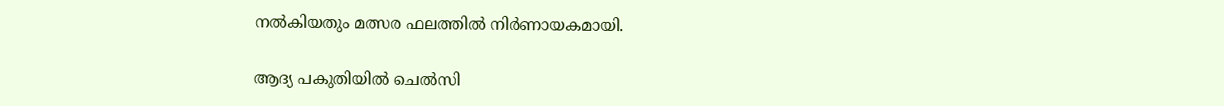നൽകിയതും മത്സര ഫലത്തിൽ നിർണായകമായി.

ആദ്യ പകുതിയിൽ ചെൽസി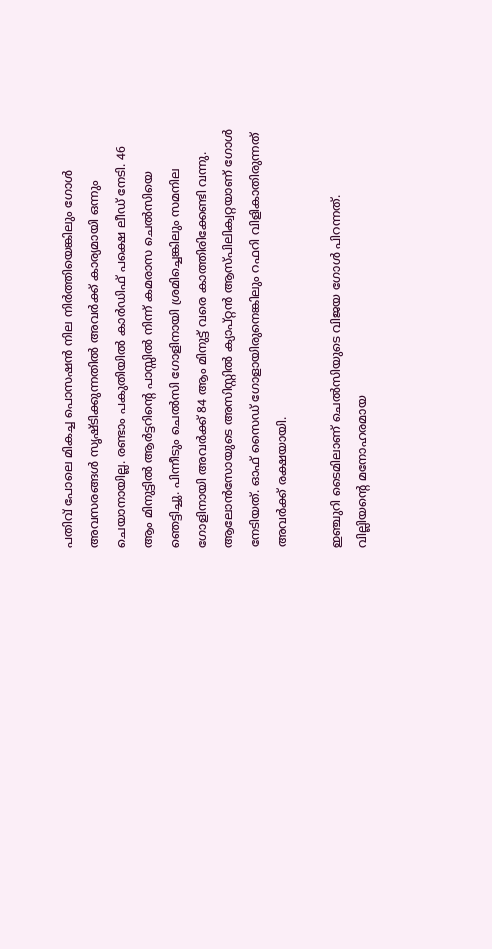പതിവ് പോലെ മികച്ച പൊസഷൻ നില നിർത്തിയെങ്കിലും ഗോൾ അവസരങ്ങൾ സൃഷ്ടിക്കുന്നതിൽ അവർക്ക് കാര്യമായി ഒന്നും ചെയാനായില്ല. രണ്ടാം പകുതിയിൽ കാർഡിഫ് പക്ഷെ ലീഡ് നേടി. 46 ആം മിനുട്ടിൽ ആർട്ടറിന്റെ പാസ്സിൽ നിന്ന് കമരാസ ചെൽസിയെ ഞെട്ടിച്ചു. പിന്നീടും ചെൽസി ഗോളിനായി ശ്രമിച്ചെങ്കിലും സമനില ഗോളിനായി അവർക്ക് 84 ആം മിനുട്ട് വരെ കാത്തിരിക്കേണ്ടി വന്നു. ആലോൻസോയുടെ അസിസ്റ്റിൽ ക്യാപ്റ്റൻ ആസ്പിലിക്വറ്റയാണ് ഗോൾ നേടിയത്. ഓഫ് സൈഡ് ഗോളായിരുനെങ്കിലും റഫറി വിളികാതിരുന്നത് അവർക്ക് രക്ഷയായി.

ഇഞ്ചുറി ടൈമിലാണ് ചെൽസിയുടെ വിജയ ഗോൾ പിറന്നത്. വില്ലിയന്റെ മനോഹരമായ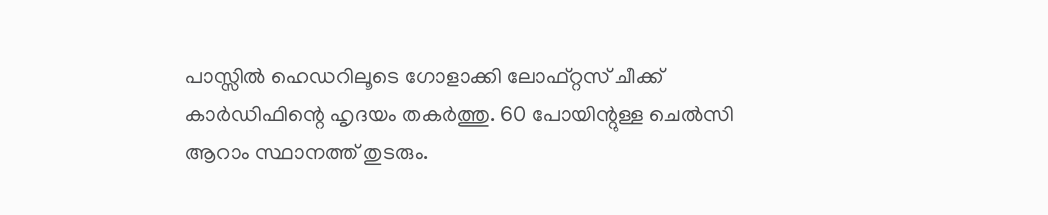പാസ്സിൽ ഹെഡറിലൂടെ ഗോളാക്കി ലോഫ്റ്റസ് ചീക്ക് കാർഡിഫിന്റെ ഹൃദയം തകർത്തു. 60 പോയിന്റുള്ള ചെൽസി ആറാം സ്ഥാനത്ത് തുടരും.